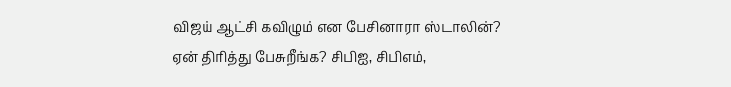விஜய் ஆட்சி கவிழும் என பேசினாரா ஸ்டாலின்? ஏன் திரித்து பேசுறீங்க? சிபிஐ, சிபிஎம்,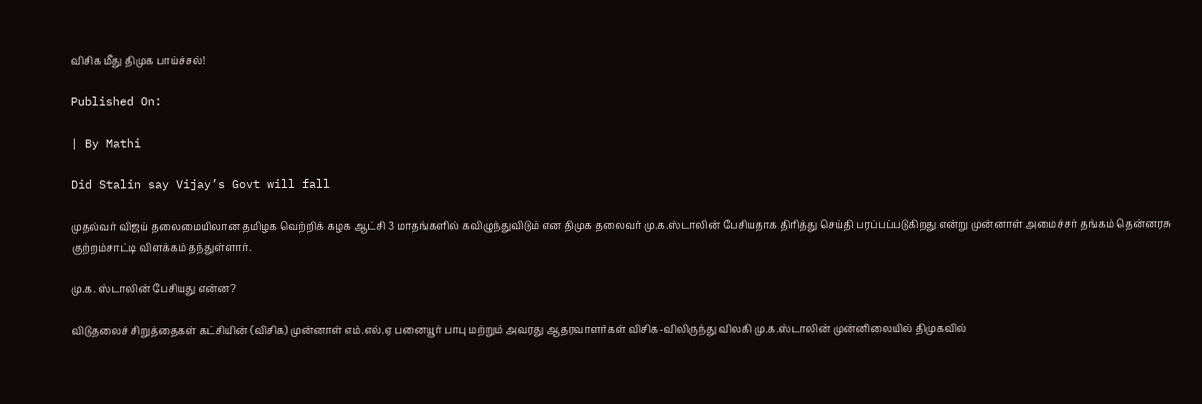விசிக மீது திமுக பாய்ச்சல்!

Published On:

| By Mathi

Did Stalin say Vijay’s Govt will fall

முதல்வர் விஜய் தலைமையிலான தமிழக வெற்றிக் கழக ஆட்சி 3 மாதங்களில் கவிழுந்துவிடும் என திமுக தலைவர் மு.க.ஸ்டாலின் பேசியதாக திரித்து செய்தி பரப்பப்படுகிறது என்று முன்னாள் அமைச்சர் தங்கம் தென்னரசு குற்றம்சாட்டி விளக்கம் தந்துள்ளார்.

மு.க. ஸ்டாலின் பேசியது என்ன?

விடுதலைச் சிறுத்தைகள் கட்சியின் (விசிக) முன்னாள் எம்.எல்.ஏ பனையூர் பாபு மற்றும் அவரது ஆதரவாளர்கள் விசிக-விலிருந்து விலகி மு.க.ஸ்டாலின் முன்னிலையில் திமுகவில்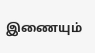இணையும்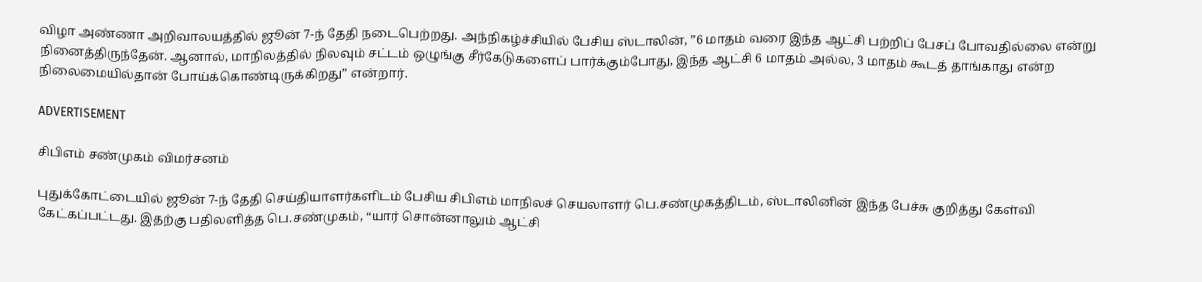விழா அண்ணா அறிவாலயத்தில் ஜூன் 7-ந் தேதி நடைபெற்றது. அந்நிகழ்ச்சியில் பேசிய ஸ்டாலின், ”6 மாதம் வரை இந்த ஆட்சி பற்றிப் பேசப் போவதில்லை என்று நினைத்திருந்தேன். ஆனால், மாநிலத்தில் நிலவும் சட்டம் ஒழுங்கு சீர்கேடுகளைப் பார்க்கும்போது, இந்த ஆட்சி 6 மாதம் அல்ல, 3 மாதம் கூடத் தாங்காது என்ற நிலைமையில்தான் போய்க்கொண்டிருக்கிறது” என்றார்.

ADVERTISEMENT

சிபிஎம் சண்முகம் விமர்சனம்

புதுக்கோட்டையில் ஜூன் 7-ந் தேதி செய்தியாளர்களிடம் பேசிய சிபிஎம் மாநிலச் செயலாளர் பெ.சண்முகத்திடம், ஸ்டாலினின் இந்த பேச்சு குறித்து கேள்வி கேட்கப்பட்டது. இதற்கு பதிலளித்த பெ.சண்முகம், “யார் சொன்னாலும் ஆட்சி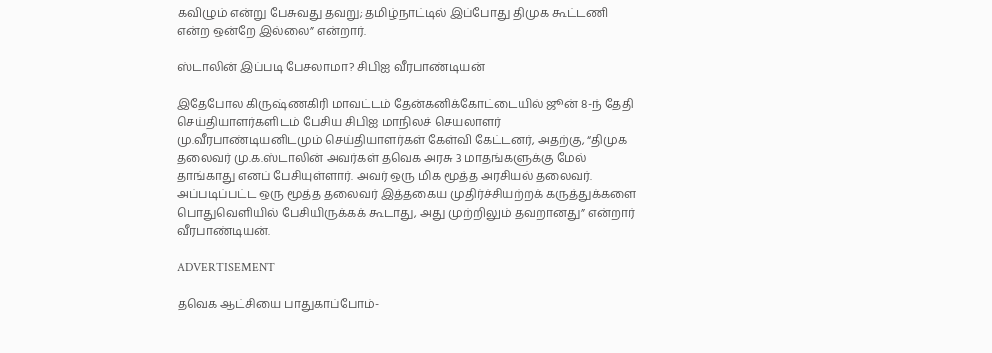கவிழும் என்று பேசுவது தவறு; தமிழ்நாட்டில் இப்போது திமுக கூட்டணி என்ற ஒன்றே இல்லை” என்றார்.

ஸ்டாலின் இப்படி பேசலாமா? சிபிஐ வீரபாண்டியன்

இதேபோல கிருஷ்ணகிரி மாவட்டம் தேன்கனிக்கோட்டையில் ஜூன் 8-ந் தேதி செய்தியாளர்களிடம் பேசிய சிபிஐ மாநிலச் செயலாளர் மு.வீரபாண்டியனிடமும் செய்தியாளர்கள் கேள்வி கேட்டனர், அதற்கு, “திமுக தலைவர் மு.க.ஸ்டாலின் அவர்கள் தவெக அரசு 3 மாதங்களுக்கு மேல் தாங்காது எனப் பேசியுள்ளார். அவர் ஒரு மிக மூத்த அரசியல் தலைவர். அப்படிப்பட்ட ஒரு மூத்த தலைவர் இத்தகைய முதிர்ச்சியற்றக் கருத்துக்களை பொதுவெளியில் பேசியிருக்கக் கூடாது, அது முற்றிலும் தவறானது” என்றார் வீரபாண்டியன்.

ADVERTISEMENT

தவெக ஆட்சியை பாதுகாப்போம்-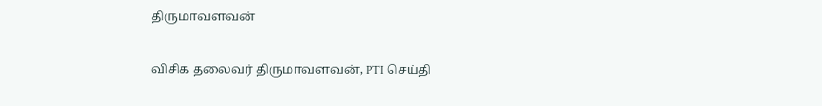திருமாவளவன்

விசிக தலைவர் திருமாவளவன், PTI செய்தி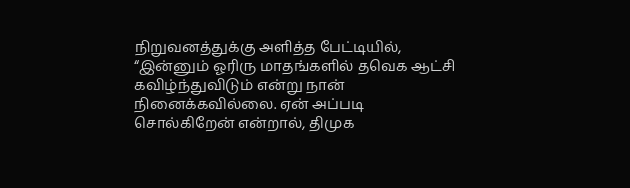நிறுவனத்துக்கு அளித்த பேட்டியில், “இன்னும் ஓரிரு மாதங்களில் தவெக ஆட்சி கவிழ்ந்துவிடும் என்று நான் நினைக்கவில்லை. ஏன் அப்படி சொல்கிறேன் என்றால், திமுக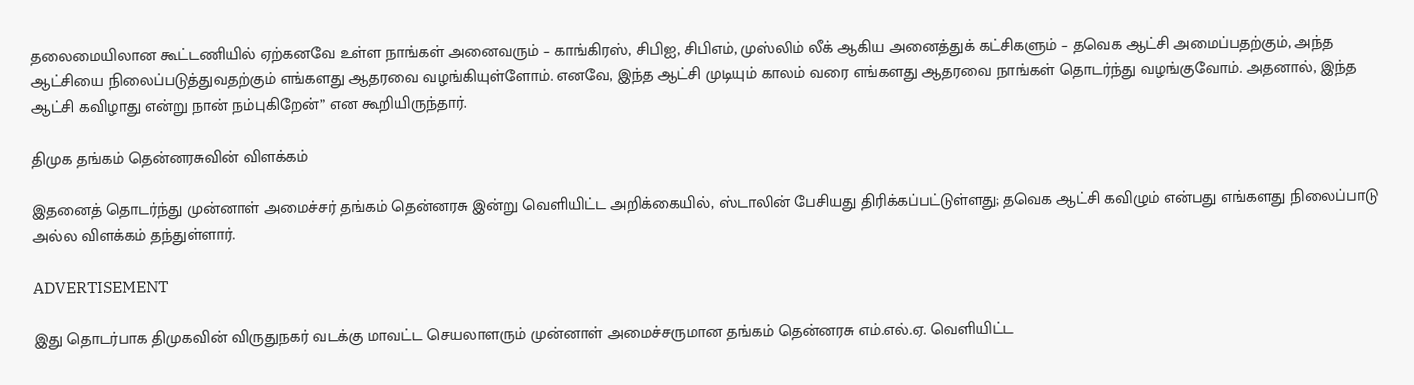தலைமையிலான கூட்டணியில் ஏற்கனவே உள்ள நாங்கள் அனைவரும் – காங்கிரஸ், சிபிஐ, சிபிஎம், முஸ்லிம் லீக் ஆகிய அனைத்துக் கட்சிகளும் – தவெக ஆட்சி அமைப்பதற்கும், அந்த ஆட்சியை நிலைப்படுத்துவதற்கும் எங்களது ஆதரவை வழங்கியுள்ளோம். எனவே, இந்த ஆட்சி முடியும் காலம் வரை எங்களது ஆதரவை நாங்கள் தொடர்ந்து வழங்குவோம். அதனால், இந்த ஆட்சி கவிழாது என்று நான் நம்புகிறேன்” என கூறியிருந்தார்.

திமுக தங்கம் தென்னரசுவின் விளக்கம்

இதனைத் தொடர்ந்து முன்னாள் அமைச்சர் தங்கம் தென்னரசு இன்று வெளியிட்ட அறிக்கையில், ஸ்டாலின் பேசியது திரிக்கப்பட்டுள்ளது; தவெக ஆட்சி கவிழும் என்பது எங்களது நிலைப்பாடு அல்ல விளக்கம் தந்துள்ளார்.

ADVERTISEMENT

இது தொடர்பாக திமுகவின் விருதுநகர் வடக்கு மாவட்ட செயலாளரும் முன்னாள் அமைச்சருமான தங்கம் தென்னரசு எம்.எல்.ஏ. வெளியிட்ட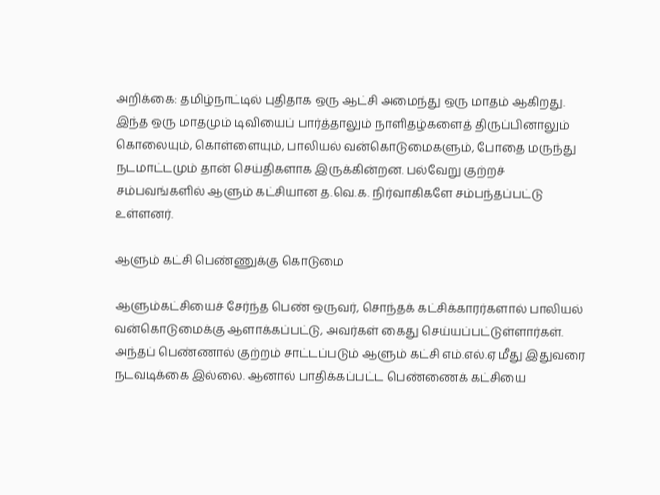அறிக்கை: தமிழ்நாட்டில் புதிதாக ஒரு ஆட்சி அமைந்து ஒரு மாதம் ஆகிறது. இந்த ஒரு மாதமும் டிவியைப் பார்த்தாலும் நாளிதழ்களைத் திருப்பினாலும் கொலையும், கொள்ளையும், பாலியல் வன்கொடுமைகளும், போதை மருந்து நடமாட்டமும் தான் செய்திகளாக இருக்கின்றன. பல்வேறு குற்றச் சம்பவங்களில் ஆளும் கட்சியான த.வெ.க. நிர்வாகிகளே சம்பந்தப்பட்டு உள்ளனர்.

ஆளும் கட்சி பெண்ணுக்கு கொடுமை

ஆளும்கட்சியைச் சேர்ந்த பெண் ஒருவர், சொந்தக் கட்சிக்காரர்களால் பாலியல் வன்கொடுமைக்கு ஆளாக்கப்பட்டு, அவர்கள் கைது செய்யப்பட்டுள்ளார்கள். அந்தப் பெண்ணால் குற்றம் சாட்டப்படும் ஆளும் கட்சி எம்.எல்.ஏ மீது இதுவரை நடவடிக்கை இல்லை. ஆனால் பாதிக்கப்பட்ட பெண்ணைக் கட்சியை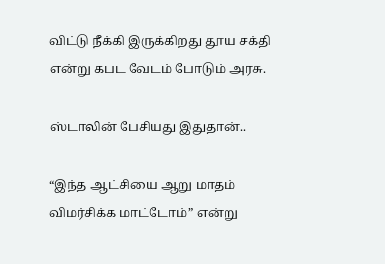விட்டு நீக்கி இருக்கிறது தூய சக்தி என்று கபட வேடம் போடும் அரசு.

ஸ்டாலின் பேசியது இதுதான்..

“இந்த ஆட்சியை ஆறு மாதம் விமர்சிக்க மாட்டோம்” என்று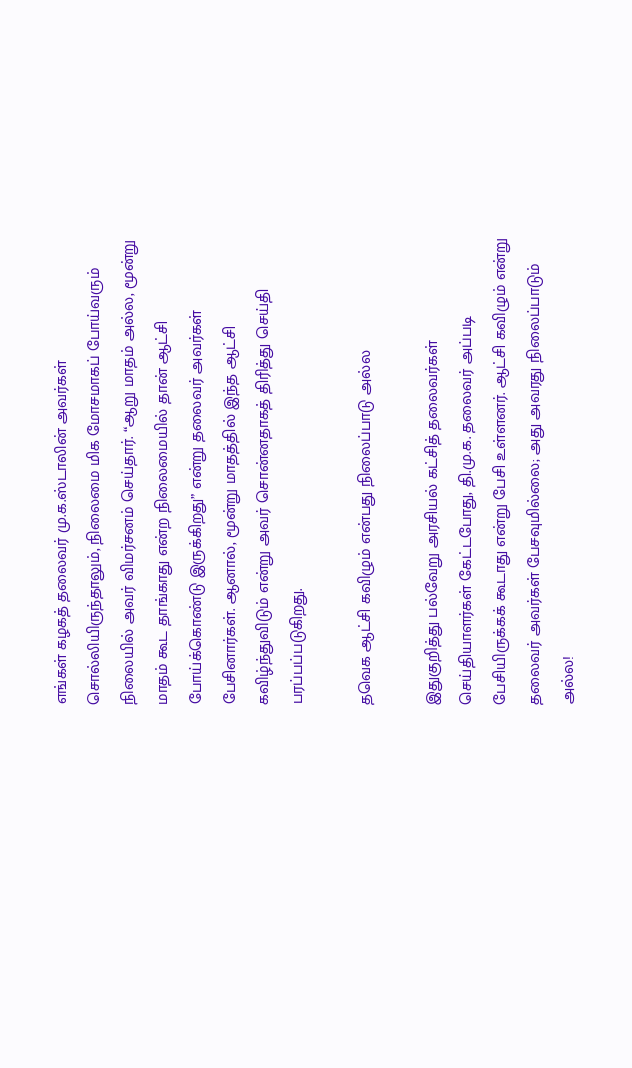எங்கள் கழகத் தலைவர் மு.க.ஸ்டாலின் அவர்கள் சொல்லியிருந்தாலும், நிலைமை மிக மோசமாகப் போய்வரும் நிலையில் அவர் விமர்சனம் செய்தார். “ஆறு மாதம் அல்ல, மூன்று மாதம் கூட தாங்காது என்ற நிலைமையில் தான் ஆட்சி போய்க்கொண்டு இருக்கிறது” என்று தலைவர் அவர்கள் பேசினார்கள். ஆனால், மூன்று மாதத்தில் இந்த ஆட்சி கவிழ்ந்துவிடும் என்று அவர் சொன்னதாகத் திரித்து செய்தி பரப்பப்படுகிறது.

தவெக ஆட்சி கவிழும் என்பது நிலைப்பாடு அல்ல

இதுகுறித்து பல்வேறு அரசியல் கட்சித் தலைவர்கள் செய்தியாளர்கள் கேட்டபோது, தி.மு.க. தலைவர் அப்படி பேசியிருக்கக் கூடாது என்று பேசி உள்ளனர். ஆட்சி கவிழும் என்று தலைவர் அவர்கள் பேசவுமில்லை; அது அவரது நிலைப்பாடும் அல்ல!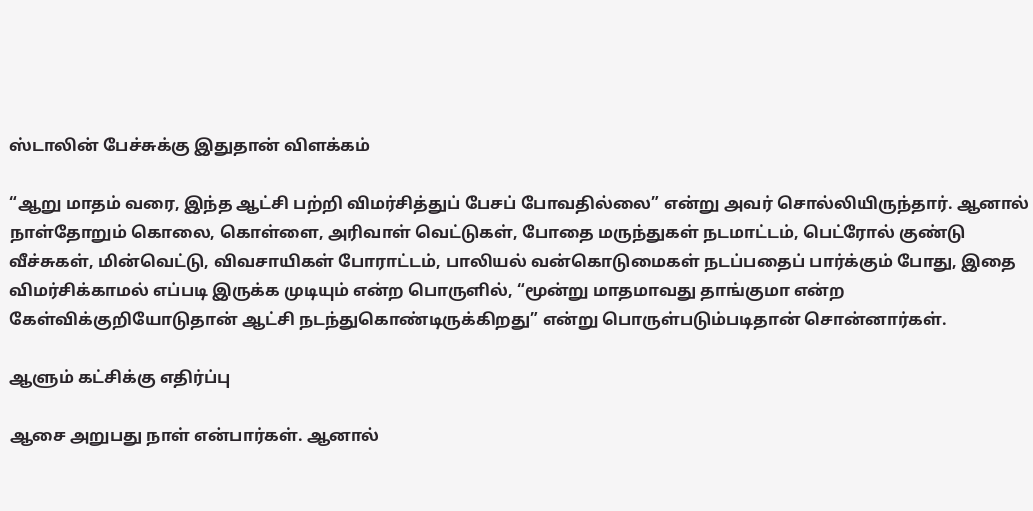ஸ்டாலின் பேச்சுக்கு இதுதான் விளக்கம்

“ஆறு மாதம் வரை, இந்த ஆட்சி பற்றி விமர்சித்துப் பேசப் போவதில்லை” என்று அவர் சொல்லியிருந்தார். ஆனால் நாள்தோறும் கொலை, கொள்ளை, அரிவாள் வெட்டுகள், போதை மருந்துகள் நடமாட்டம், பெட்ரோல் குண்டு வீச்சுகள், மின்வெட்டு, விவசாயிகள் போராட்டம், பாலியல் வன்கொடுமைகள் நடப்பதைப் பார்க்கும் போது, இதை விமர்சிக்காமல் எப்படி இருக்க முடியும் என்ற பொருளில், “மூன்று மாதமாவது தாங்குமா என்ற கேள்விக்குறியோடுதான் ஆட்சி நடந்துகொண்டிருக்கிறது” என்று பொருள்படும்படிதான் சொன்னார்கள்.

ஆளும் கட்சிக்கு எதிர்ப்பு

ஆசை அறுபது நாள் என்பார்கள். ஆனால்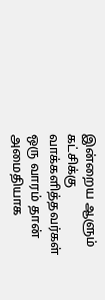இன்றைய ஆளும் கட்சிக்கு வாக்களித்தவர்கள் ஒரு வாரம் தான் அமைதியாக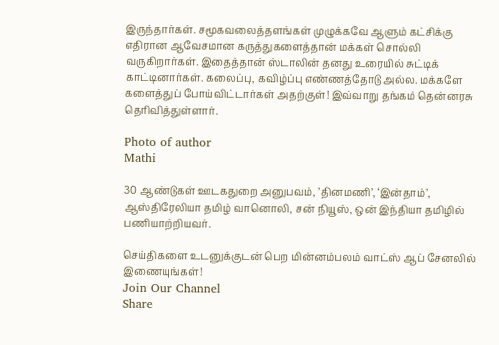இருந்தார்கள். சமூகவலைத்தளங்கள் முழுக்கவே ஆளும் கட்சிக்கு எதிரான ஆவேசமான கருத்துகளைத்தான் மக்கள் சொல்லி வருகிறார்கள். இதைத்தான் ஸ்டாலின் தனது உரையில் சுட்டிக் காட்டினார்கள். கலைப்பு, கவிழ்ப்பு எண்ணத்தோடு அல்ல. மக்களே களைத்துப் போய்விட்டார்கள் அதற்குள்! இவ்வாறு தங்கம் தென்னரசு தெரிவித்துள்ளார்.

Photo of author
Mathi

30 ஆண்டுகள் ஊடகதுறை அனுபவம், ’தினமணி’, ‘இன்தாம்’, ஆஸ்திரேலியா தமிழ் வானொலி, சன் நியூஸ், ஒன் இந்தியா தமிழில் பணியாற்றியவர்.

செய்திகளை உடனுக்குடன் பெற மின்னம்பலம் வாட்ஸ் ஆப் சேனலில் இணையுங்கள்!
Join Our Channel
Share